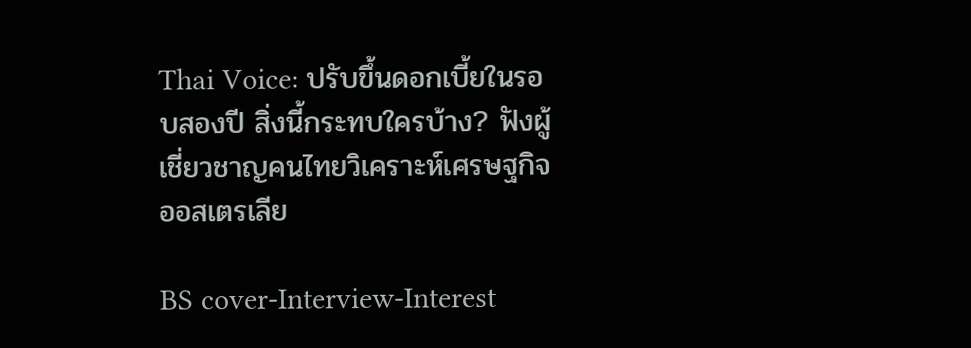Thai Voice: ปรับขึ้นดอกเบี้ยในรอบสองปี สิ่งนี้กระทบใครบ้าง? ฟังผู้เชี่ยวชาญคนไทยวิเคราะห์เศรษฐกิจออสเตรเลีย

BS cover-Interview-Interest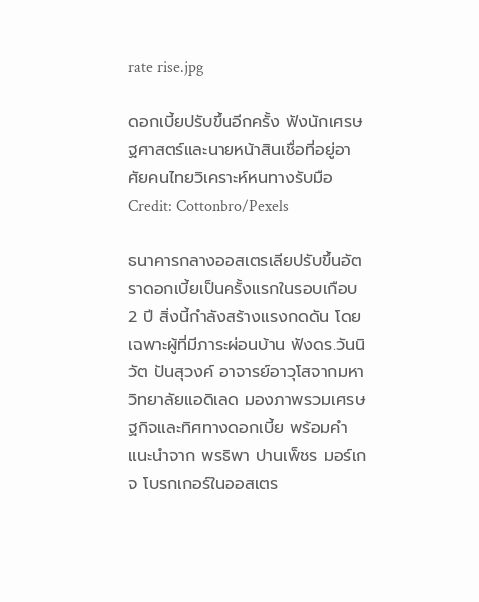rate rise.jpg

ดอกเบี้ยปรับขึ้นอีกครั้ง ฟังนักเศรษฐศาสตร์และนายหน้าสินเชื่อที่อยู่อาศัยคนไทยวิเคราะห์หนทางรับมือ Credit: Cottonbro/Pexels

ธนาคารกลางออสเตรเลียปรับขึ้นอัตราดอกเบี้ยเป็นครั้งแรกในรอบเกือบ 2 ปี สิ่งนี้กำลังสร้างแรงกดดัน โดยเฉพาะผู้ที่มีภาระผ่อนบ้าน ฟังดร.วันนิวัต ปันสุวงค์ อาจารย์อาวุโสจากมหาวิทยาลัยแอดิเลด มองภาพรวมเศรษฐกิจและทิศทางดอกเบี้ย พร้อมคำแนะนำจาก พรธิพา ปานเพ็ชร มอร์เกจ โบรกเกอร์ในออสเตร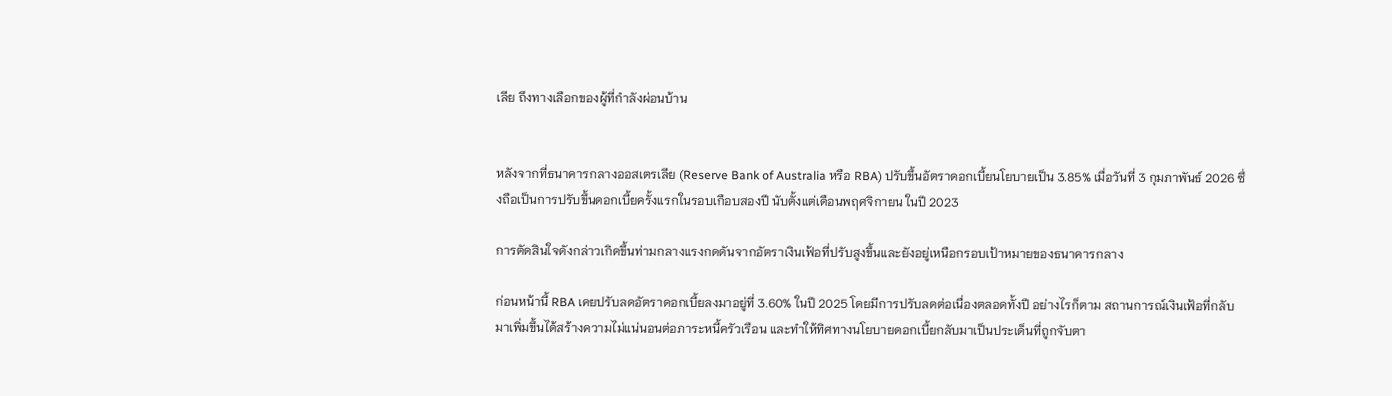เลีย ถึงทางเลือกของผู้ที่กำลังผ่อนบ้าน


หลังจากที่ธนาคารกลางออสเตรเลีย (Reserve Bank of Australia หรือ RBA) ปรับขึ้นอัตราดอกเบี้ยนโยบายเป็น 3.85% เมื่อวันที่ 3 กุมภาพันธ์ 2026 ซึ่งถือเป็นการปรับขึ้นดอกเบี้ยครั้งแรกในรอบเกือบสองปี นับตั้งแต่เดือนพฤศจิกายน ในปี 2023

การตัดสินใจดังกล่าวเกิดขึ้นท่ามกลางแรงกดดันจากอัตราเงินเฟ้อที่ปรับสูงขึ้นและยังอยู่เหนือกรอบเป้าหมายของธนาคารกลาง

ก่อนหน้านี้ RBA เคยปรับลดอัตราดอกเบี้ยลงมาอยู่ที่ 3.60% ในปี 2025 โดยมีการปรับลดต่อเนื่องตลอดทั้งปี อย่างไรก็ตาม สถานการณ์เงินเฟ้อที่กลับมาเพิ่มขึ้นได้สร้างความไม่แน่นอนต่อภาระหนี้ครัวเรือน และทำให้ทิศทางนโยบายดอกเบี้ยกลับมาเป็นประเด็นที่ถูกจับตา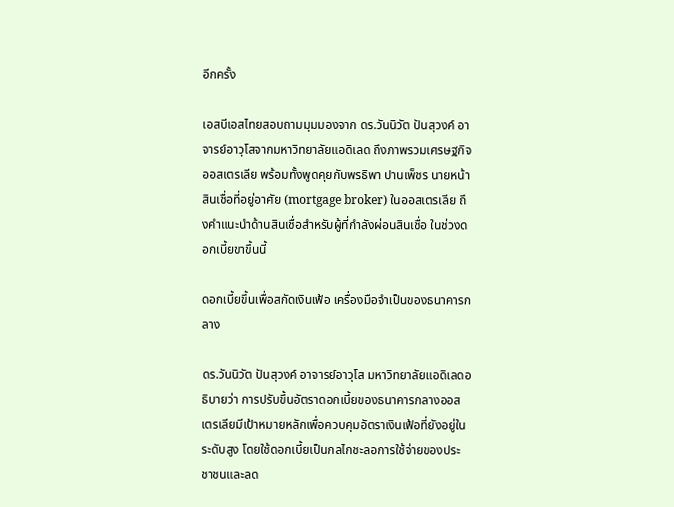อีกครั้ง

เอสบีเอสไทยสอบถามมุมมองจาก ดร.วันนิวัต ปันสุวงค์ อาจารย์อาวุโสจากมหาวิทยาลัยแอดิเลด ถึงภาพรวมเศรษฐกิจออสเตรเลีย พร้อมทั้งพูดคุยกับพรธิพา ปานเพ็ชร นายหน้าสินเชื่อที่อยู่อาศัย (mortgage broker) ในออสเตรเลีย ถึงคำแนะนำด้านสินเชื่อสำหรับผู้ที่กำลังผ่อนสินเชื่อ ในช่วงดอกเบี้ยขาขึ้นนี้

ดอกเบี้ยขึ้นเพื่อสกัดเงินเฟ้อ เครื่องมือจำเป็นของธนาคารกลาง

ดร.วันนิวัต ปันสุวงค์ อาจารย์อาวุโส มหาวิทยาลัยแอดิเลดอธิบายว่า การปรับขึ้นอัตราดอกเบี้ยของธนาคารกลางออสเตรเลียมีเป้าหมายหลักเพื่อควบคุมอัตราเงินเฟ้อที่ยังอยู่ในระดับสูง โดยใช้ดอกเบี้ยเป็นกลไกชะลอการใช้จ่ายของประชาชนและลด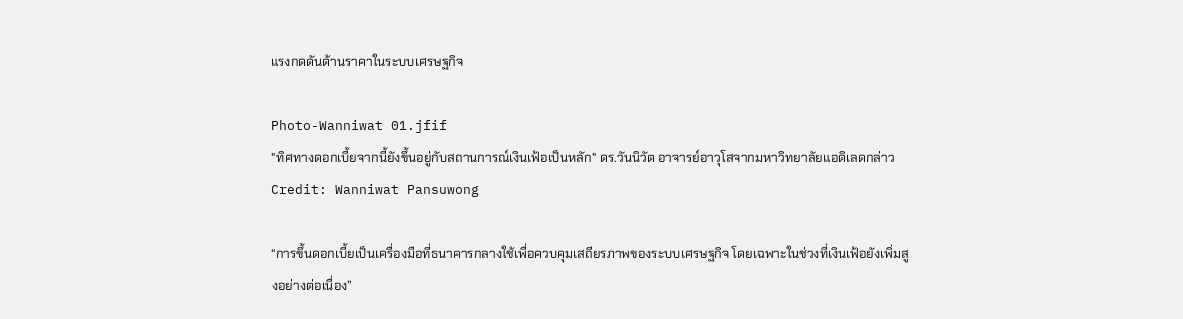แรงกดดันด้านราคาในระบบเศรษฐกิจ

Photo-Wanniwat 01.jfif
"ทิศทางดอกเบี้ยจากนี้ยังขึ้นอยู่กับสถานการณ์เงินเฟ้อเป็นหลัก" ดร.วันนิวัต อาจารย์อาวุโสจากมหาวิทยาลัยแอดิเลดกล่าว Credit: Wanniwat Pansuwong

“การขึ้นดอกเบี้ยเป็นเครื่องมือที่ธนาคารกลางใช้เพื่อควบคุมเสถียรภาพของระบบเศรษฐกิจ โดยเฉพาะในช่วงที่เงินเฟ้อยังเพิ่มสูงอย่างต่อเนื่อง”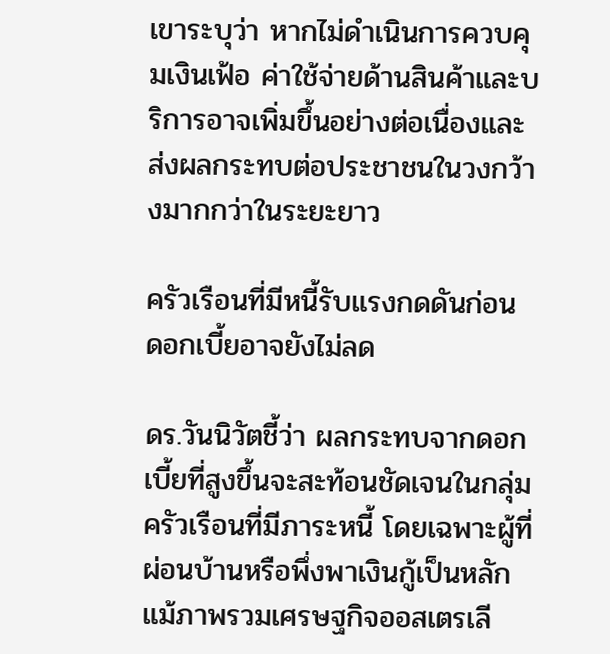เขาระบุว่า หากไม่ดำเนินการควบคุมเงินเฟ้อ ค่าใช้จ่ายด้านสินค้าและบริการอาจเพิ่มขึ้นอย่างต่อเนื่องและส่งผลกระทบต่อประชาชนในวงกว้างมากกว่าในระยะยาว

ครัวเรือนที่มีหนี้รับแรงกดดันก่อน ดอกเบี้ยอาจยังไม่ลด

ดร.วันนิวัตชี้ว่า ผลกระทบจากดอกเบี้ยที่สูงขึ้นจะสะท้อนชัดเจนในกลุ่มครัวเรือนที่มีภาระหนี้ โดยเฉพาะผู้ที่ผ่อนบ้านหรือพึ่งพาเงินกู้เป็นหลัก แม้ภาพรวมเศรษฐกิจออสเตรเลี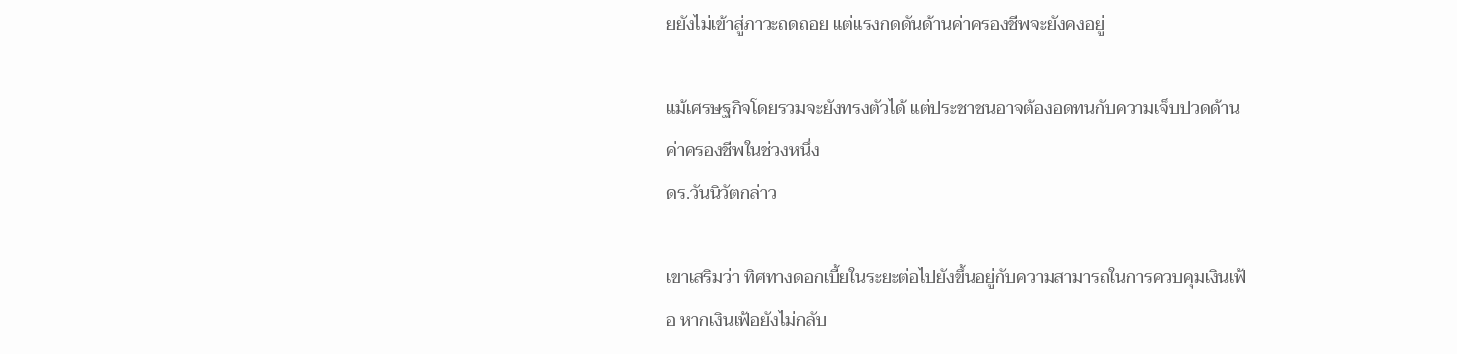ยยังไม่เข้าสู่ภาวะถดถอย แต่แรงกดดันด้านค่าครองชีพจะยังคงอยู่

แม้เศรษฐกิจโดยรวมจะยังทรงตัวได้ แต่ประชาชนอาจต้องอดทนกับความเจ็บปวดด้านค่าครองชีพในช่วงหนึ่ง
ดร.วันนิวัตกล่าว

เขาเสริมว่า ทิศทางดอกเบี้ยในระยะต่อไปยังขึ้นอยู่กับความสามารถในการควบคุมเงินเฟ้อ หากเงินเฟ้อยังไม่กลับ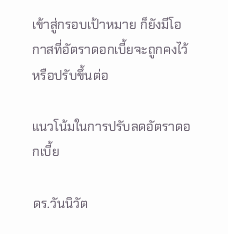เข้าสู่กรอบเป้าหมาย ก็ยังมีโอกาสที่อัตราดอกเบี้ยจะถูกคงไว้หรือปรับขึ้นต่อ

แนวโน้มในการปรับลดอัตราดอกเบี้ย

ดร.วันนิวัต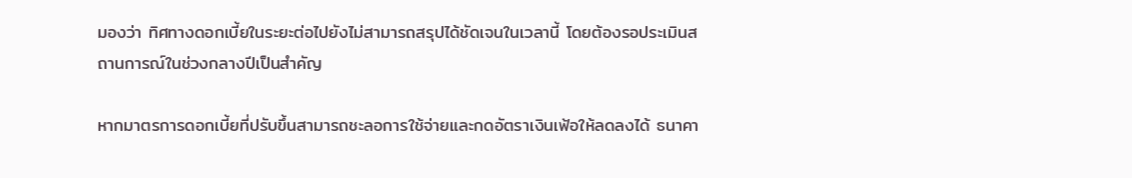มองว่า ทิศทางดอกเบี้ยในระยะต่อไปยังไม่สามารถสรุปได้ชัดเจนในเวลานี้ โดยต้องรอประเมินสถานการณ์ในช่วงกลางปีเป็นสำคัญ

หากมาตรการดอกเบี้ยที่ปรับขึ้นสามารถชะลอการใช้จ่ายและกดอัตราเงินเฟ้อให้ลดลงได้ ธนาคา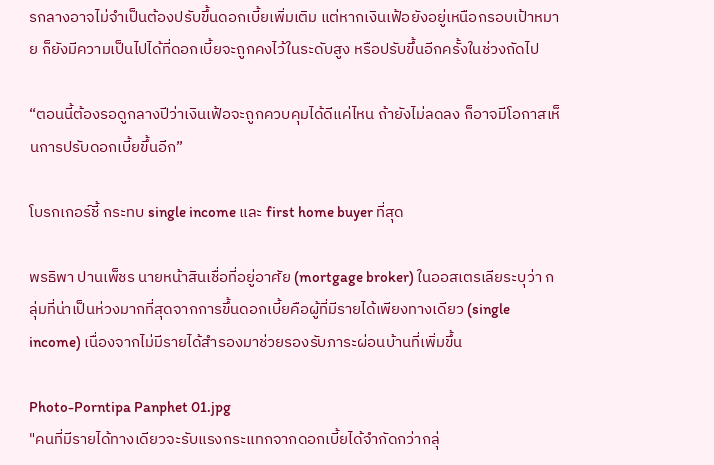รกลางอาจไม่จำเป็นต้องปรับขึ้นดอกเบี้ยเพิ่มเติม แต่หากเงินเฟ้อยังอยู่เหนือกรอบเป้าหมาย ก็ยังมีความเป็นไปได้ที่ดอกเบี้ยจะถูกคงไว้ในระดับสูง หรือปรับขึ้นอีกครั้งในช่วงถัดไป

“ตอนนี้ต้องรอดูกลางปีว่าเงินเฟ้อจะถูกควบคุมได้ดีแค่ไหน ถ้ายังไม่ลดลง ก็อาจมีโอกาสเห็นการปรับดอกเบี้ยขึ้นอีก”

โบรกเกอร์ชี้ กระทบ single income และ first home buyer ที่สุด

พรธิพา ปานเพ็ชร นายหน้าสินเชื่อที่อยู่อาศัย (mortgage broker) ในออสเตรเลียระบุว่า กลุ่มที่น่าเป็นห่วงมากที่สุดจากการขึ้นดอกเบี้ยคือผู้ที่มีรายได้เพียงทางเดียว (single income) เนื่องจากไม่มีรายได้สำรองมาช่วยรองรับภาระผ่อนบ้านที่เพิ่มขึ้น

Photo-Porntipa Panphet 01.jpg
"คนที่มีรายได้ทางเดียวจะรับแรงกระแทกจากดอกเบี้ยได้จำกัดกว่ากลุ่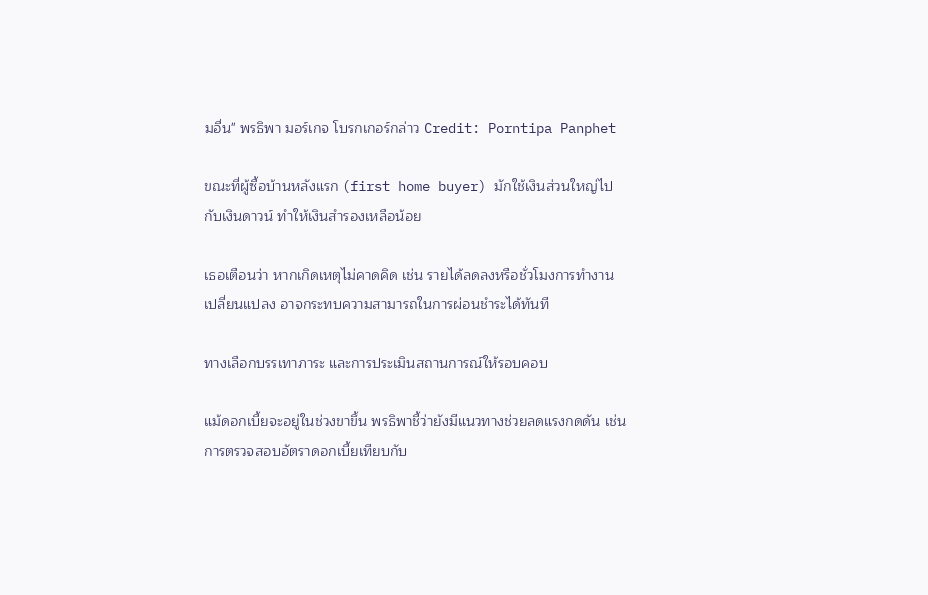มอื่น" พรธิพา มอร์เกจ โบรกเกอร์กล่าว Credit: Porntipa Panphet

ขณะที่ผู้ซื้อบ้านหลังแรก (first home buyer) มักใช้เงินส่วนใหญ่ไปกับเงินดาวน์ ทำให้เงินสำรองเหลือน้อย

เธอเตือนว่า หากเกิดเหตุไม่คาดคิด เช่น รายได้ลดลงหรือชั่วโมงการทำงานเปลี่ยนแปลง อาจกระทบความสามารถในการผ่อนชำระได้ทันที

ทางเลือกบรรเทาภาระ และการประเมินสถานการณ์ให้รอบคอบ

แม้ดอกเบี้ยจะอยู่ในช่วงขาขึ้น พรธิพาชี้ว่ายังมีแนวทางช่วยลดแรงกดดัน เช่น การตรวจสอบอัตราดอกเบี้ยเทียบกับ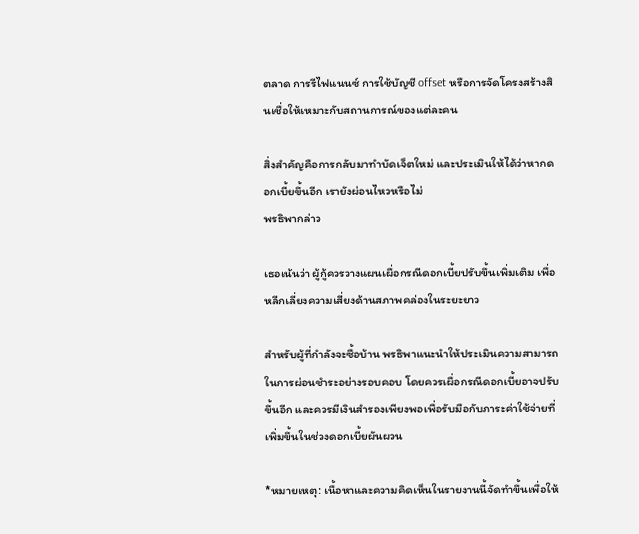ตลาด การรีไฟแนนซ์ การใช้บัญชี offset หรือการจัดโครงสร้างสินเชื่อให้เหมาะกับสถานการณ์ของแต่ละคน

สิ่งสำคัญคือการกลับมาทำบัดเจ็ตใหม่ และประเมินให้ได้ว่าหากดอกเบี้ยขึ้นอีก เรายังผ่อนไหวหรือไม่
พรธิพากล่าว

เธอเน้นว่า ผู้กู้ควรวางแผนเผื่อกรณีดอกเบี้ยปรับขึ้นเพิ่มเติม เพื่อหลีกเลี่ยงความเสี่ยงด้านสภาพคล่องในระยะยาว

สำหรับผู้ที่กำลังจะซื้อบ้าน พรธิพาแนะนำให้ประเมินความสามารถในการผ่อนชำระอย่างรอบคอบ โดยควรเผื่อกรณีดอกเบี้ยอาจปรับขึ้นอีก และควรมีเงินสำรองเพียงพอเพื่อรับมือกับภาระค่าใช้จ่ายที่เพิ่มขึ้นในช่วงดอกเบี้ยผันผวน

*หมายเหตุ: เนื้อหาและความคิดเห็นในรายงานนี้จัดทำขึ้นเพื่อให้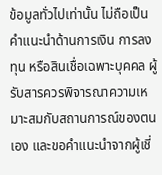ข้อมูลทั่วไปเท่านั้น ไม่ถือเป็นคำแนะนำด้านการเงิน การลงทุน หรือสินเชื่อเฉพาะบุคคล ผู้รับสารควรพิจารณาความเหมาะสมกับสถานการณ์ของตนเอง และขอคำแนะนำจากผู้เชี่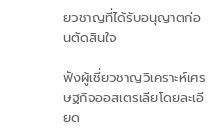ยวชาญที่ได้รับอนุญาตก่อนตัดสินใจ

ฟังผู้เชี่ยวชาญวิเคราะห์เศรษฐกิจออสเตรเลียโดยละเอียด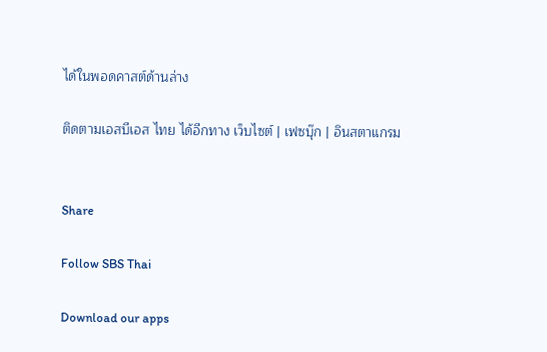ได้ในพอดคาสต์ด้านล่าง

ติดตามเอสบีเอส ไทย ได้อีกทาง เว็บไซต์ | เฟซบุ๊ก | อินสตาแกรม


Share

Follow SBS Thai

Download our apps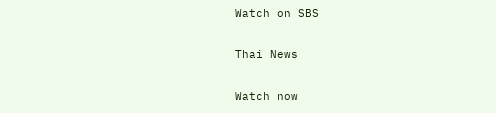Watch on SBS

Thai News

Watch now